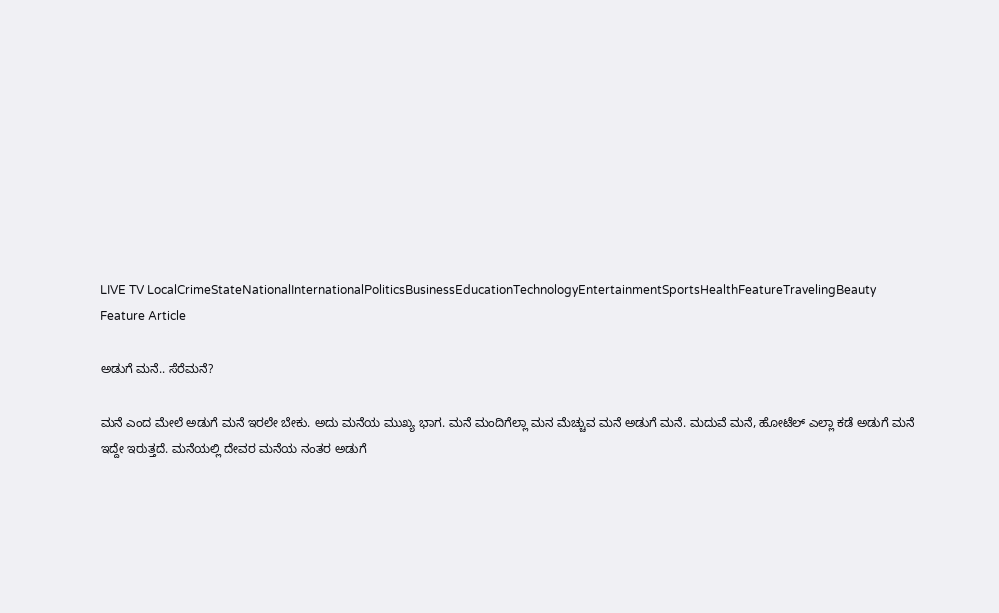LIVE TV LocalCrimeStateNationalInternationalPoliticsBusinessEducationTechnologyEntertainmentSportsHealthFeatureTravelingBeauty
Feature Article

ಅಡುಗೆ ಮನೆ.. ಸೆರೆಮನೆ?

ಮನೆ ಎಂದ ಮೇಲೆ ಅಡುಗೆ ಮನೆ ಇರಲೇ ಬೇಕು. ಅದು ಮನೆಯ ಮುಖ್ಯ ಭಾಗ. ಮನೆ ಮಂದಿಗೆಲ್ಲಾ ಮನ ಮೆಚ್ಚುವ ಮನೆ ಅಡುಗೆ ಮನೆ. ಮದುವೆ ಮನೆ, ಹೋಟೆಲ್ ಎಲ್ಲಾ ಕಡೆ ಅಡುಗೆ ಮನೆ ಇದ್ದೇ ಇರುತ್ತದೆ. ಮನೆಯಲ್ಲಿ ದೇವರ ಮನೆಯ ನಂತರ ಅಡುಗೆ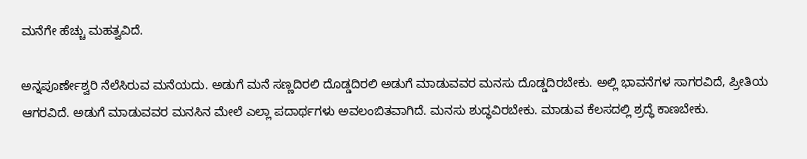ಮನೆಗೇ ಹೆಚ್ಚು ಮಹತ್ವವಿದೆ.

ಅನ್ನಪೂರ್ಣೇಶ್ವರಿ ನೆಲೆಸಿರುವ ಮನೆಯದು. ಅಡುಗೆ ಮನೆ ಸಣ್ಣದಿರಲಿ ದೊಡ್ಡದಿರಲಿ ಅಡುಗೆ ಮಾಡುವವರ ಮನಸು ದೊಡ್ಡದಿರಬೇಕು. ಅಲ್ಲಿ ಭಾವನೆಗಳ ಸಾಗರವಿದೆ, ಪ್ರೀತಿಯ ಆಗರವಿದೆ. ಅಡುಗೆ ಮಾಡುವವರ ಮನಸಿನ ಮೇಲೆ ಎಲ್ಲಾ ಪದಾರ್ಥಗಳು ಅವಲಂಬಿತವಾಗಿದೆ. ಮನಸು ಶುದ್ಧವಿರಬೇಕು. ಮಾಡುವ ಕೆಲಸದಲ್ಲಿ ಶ್ರದ್ಧೆ ಕಾಣಬೇಕು.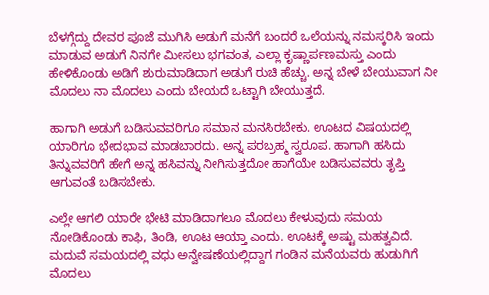ಬೆಳಗ್ಗೆದ್ದು ದೇವರ ಪೂಜೆ ಮುಗಿಸಿ ಅಡುಗೆ ಮನೆಗೆ ಬಂದರೆ ಒಲೆಯನ್ನು ನಮಸ್ಕರಿಸಿ ಇಂದು ಮಾಡುವ ಅಡುಗೆ ನಿನಗೇ ಮೀಸಲು ಭಗವಂತ, ಎಲ್ಲಾ ಕೃಷ್ಣಾರ್ಪಣಮಸ್ತು ಎಂದು ಹೇಳಿಕೊಂಡು ಅಡಿಗೆ ಶುರುಮಾಡಿದಾಗ ಅಡುಗೆ ರುಚಿ ಹೆಚ್ಚು. ಅನ್ನ ಬೇಳೆ ಬೇಯುವಾಗ ನೀ ಮೊದಲು ನಾ ಮೊದಲು ಎಂದು ಬೇಯದೆ ಒಟ್ಟಾಗಿ ಬೇಯುತ್ತದೆ.

ಹಾಗಾಗಿ ಅಡುಗೆ ಬಡಿಸುವವರಿಗೂ ಸಮಾನ ಮನಸಿರಬೇಕು. ಊಟದ ವಿಷಯದಲ್ಲಿ ಯಾರಿಗೂ ಭೇದಭಾವ ಮಾಡಬಾರದು. ಅನ್ನ ಪರಬ್ರಹ್ಮ ಸ್ವರೂಪ. ಹಾಗಾಗಿ ಹಸಿದು ತಿನ್ನುವವರಿಗೆ ಹೇಗೆ ಅನ್ನ ಹಸಿವನ್ನು ನೀಗಿಸುತ್ತದೋ ಹಾಗೆಯೇ ಬಡಿಸುವವರು ತೃಪ್ತಿ ಆಗುವಂತೆ ಬಡಿಸಬೇಕು.

ಎಲ್ಲೇ ಆಗಲಿ ಯಾರೇ ಭೇಟಿ ಮಾಡಿದಾಗಲೂ ಮೊದಲು ಕೇಳುವುದು ಸಮಯ ನೋಡಿಕೊಂಡು ಕಾಫಿ, ತಿಂಡಿ, ಊಟ ಆಯ್ತಾ ಎಂದು. ಊಟಕ್ಕೆ ಅಷ್ಟು ಮಹತ್ವವಿದೆ. ಮದುವೆ ಸಮಯದಲ್ಲಿ ವಧು ಅನ್ವೇಷಣೆಯಲ್ಲಿದ್ದಾಗ ಗಂಡಿನ ಮನೆಯವರು ಹುಡುಗಿಗೆ ಮೊದಲು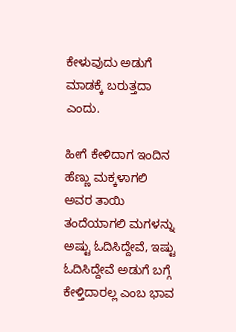ಕೇಳುವುದು ಅಡುಗೆ ಮಾಡಕ್ಕೆ ಬರುತ್ತದಾ ಎಂದು.

ಹೀಗೆ ಕೇಳಿದಾಗ ಇಂದಿನ ಹೆಣ್ಣು ಮಕ್ಕಳಾಗಲಿ ಅವರ ತಾಯಿ ತಂದೆಯಾಗಲಿ ಮಗಳನ್ನು ಅಷ್ಟು ಓದಿಸಿದ್ದೇವೆ, ಇಷ್ಟು ಓದಿಸಿದ್ದೇವೆ ಅಡುಗೆ ಬಗ್ಗೆ ಕೇಳ್ತಿದಾರಲ್ಲ ಎಂಬ ಭಾವ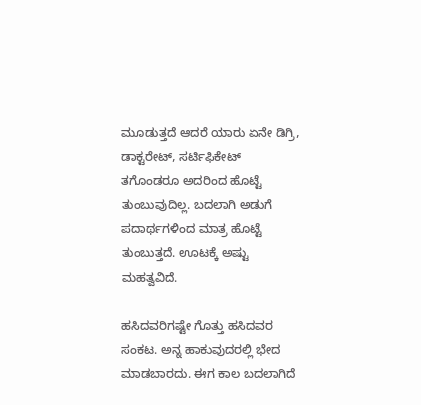ಮೂಡುತ್ತದೆ ಆದರೆ ಯಾರು ಏನೇ ಡಿಗ್ರಿ, ಡಾಕ್ಟರೇಟ್, ಸರ್ಟಿಫಿಕೇಟ್ ತಗೊಂಡರೂ ಅದರಿಂದ ಹೊಟ್ಟೆ ತುಂಬುವುದಿಲ್ಲ. ಬದಲಾಗಿ ಅಡುಗೆ ಪದಾರ್ಥಗಳಿಂದ ಮಾತ್ರ ಹೊಟ್ಟೆ ತುಂಬುತ್ತದೆ. ಊಟಕ್ಕೆ ಅಷ್ಟು ಮಹತ್ವವಿದೆ.

ಹಸಿದವರಿಗಷ್ಟೇ ಗೊತ್ತು ಹಸಿದವರ ಸಂಕಟ. ಅನ್ನ ಹಾಕುವುದರಲ್ಲಿ ಭೇದ ಮಾಡಬಾರದು. ಈಗ ಕಾಲ ಬದಲಾಗಿದೆ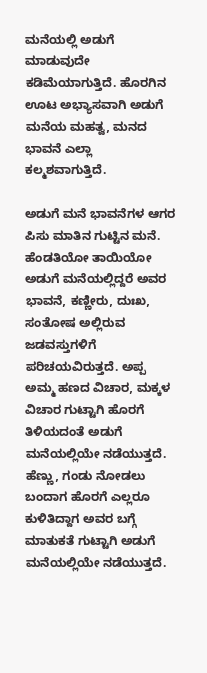ಮನೆಯಲ್ಲಿ ಅಡುಗೆ ಮಾಡುವುದೇ ಕಡಿಮೆಯಾಗುತ್ತಿದೆ. ಹೊರಗಿನ ಊಟ ಅಭ್ಯಾಸವಾಗಿ ಅಡುಗೆ ಮನೆಯ ಮಹತ್ವ, ಮನದ ಭಾವನೆ ಎಲ್ಲಾ ಕಲ್ಮಶವಾಗುತ್ತಿದೆ.

ಅಡುಗೆ ಮನೆ ಭಾವನೆಗಳ ಆಗರ ಪಿಸು ಮಾತಿನ ಗುಟ್ಟಿನ ಮನೆ. ಹೆಂಡತಿಯೋ ತಾಯಿಯೋ ಅಡುಗೆ ಮನೆಯಲ್ಲಿದ್ದರೆ ಅವರ ಭಾವನೆ, ಕಣ್ಣೀರು, ದುಃಖ, ಸಂತೋಷ ಅಲ್ಲಿರುವ ಜಡವಸ್ತುಗಳಿಗೆ ಪರಿಚಯವಿರುತ್ತದೆ. ಅಪ್ಪ ಅಮ್ಮ ಹಣದ ವಿಚಾರ, ಮಕ್ಕಳ ವಿಚಾರ ಗುಟ್ಟಾಗಿ ಹೊರಗೆ ತಿಳಿಯದಂತೆ ಅಡುಗೆ ಮನೆಯಲ್ಲಿಯೇ ನಡೆಯುತ್ತದೆ. ಹೆಣ್ಣು, ಗಂಡು ನೋಡಲು ಬಂದಾಗ ಹೊರಗೆ ಎಲ್ಲರೂ ಕುಳಿತಿದ್ದಾಗ ಅವರ ಬಗ್ಗೆ ಮಾತುಕತೆ ಗುಟ್ಟಾಗಿ ಅಡುಗೆ ಮನೆಯಲ್ಲಿಯೇ ನಡೆಯುತ್ತದೆ.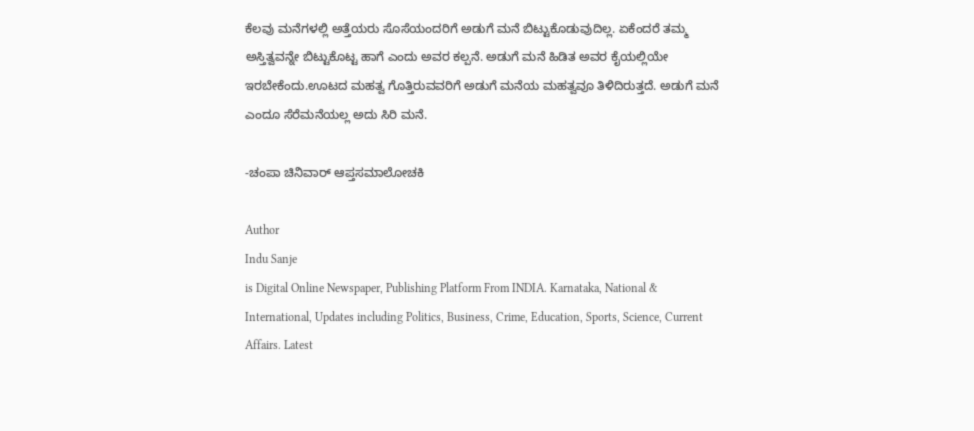ಕೆಲವು ಮನೆಗಳಲ್ಲಿ ಅತ್ತೆಯರು ಸೊಸೆಯಂದರಿಗೆ ಅಡುಗೆ ಮನೆ ಬಿಟ್ಟುಕೊಡುವುದಿಲ್ಲ. ಏಕೆಂದರೆ ತಮ್ಮ ಅಸ್ತಿತ್ವವನ್ನೇ ಬಿಟ್ಟುಕೊಟ್ಟ ಹಾಗೆ ಎಂದು ಅವರ ಕಲ್ಪನೆ. ಅಡುಗೆ ಮನೆ ಹಿಡಿತ ಅವರ ಕೈಯಲ್ಲಿಯೇ ಇರಬೇಕೆಂದು.ಊಟದ ಮಹತ್ವ ಗೊತ್ತಿರುವವರಿಗೆ ಅಡುಗೆ ಮನೆಯ ಮಹತ್ವವೂ ತಿಳಿದಿರುತ್ತದೆ. ಅಡುಗೆ ಮನೆ ಎಂದೂ ಸೆರೆಮನೆಯಲ್ಲ ಅದು ಸಿರಿ ಮನೆ.

-ಚಂಪಾ ಚಿನಿವಾರ್ ಆಪ್ತಸಮಾಲೋಚಕಿ

Author
Indu Sanje
is Digital Online Newspaper, Publishing Platform From INDIA. Karnataka, National & International, Updates including Politics, Business, Crime, Education, Sports, Science, Current Affairs. Latest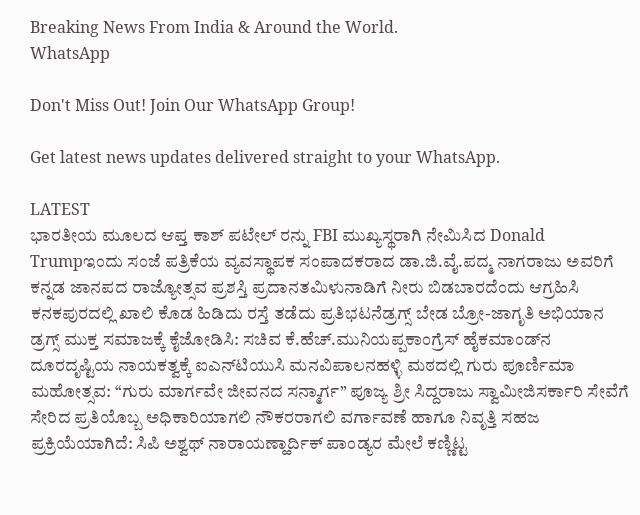Breaking News From India & Around the World.
WhatsApp

Don't Miss Out! Join Our WhatsApp Group!

Get latest news updates delivered straight to your WhatsApp.

LATEST
ಭಾರತೀಯ ಮೂಲದ ಆಪ್ತ ಕಾಶ್ ಪಟೇಲ್ ರನ್ನು FBI ಮುಖ್ಯಸ್ಥರಾಗಿ ನೇಮಿಸಿದ Donald Trumpಇಂದು ಸಂಜೆ ಪತ್ರಿಕೆಯ ವ್ಯವಸ್ಥಾಪಕ ಸಂಪಾದಕರಾದ ಡಾ.ಜಿ.ವೈ.ಪದ್ಮ ನಾಗರಾಜು ಅವರಿಗೆ ಕನ್ನಡ ಜಾನಪದ ರಾಜ್ಯೋತ್ಸವ ಪ್ರಶಸ್ತಿ ಪ್ರದಾನತಮಿಳುನಾಡಿಗೆ ನೀರು ಬಿಡಬಾರದೆಂದು ಆಗ್ರಹಿಸಿ ಕನಕಪುರದಲ್ಲಿ ಖಾಲಿ ಕೊಡ ಹಿಡಿದು ರಸ್ತೆ ತಡೆದು ಪ್ರತಿಭಟನೆಡ್ರಗ್ಸ್ ಬೇಡ ಬ್ರೋ-ಜಾಗೃತಿ ಅಭಿಯಾನ ಡ್ರಗ್ಸ್ ಮುಕ್ತ ಸಮಾಜಕ್ಕೆ ಕೈಜೋಡಿಸಿ: ಸಚಿವ ಕೆ.ಹೆಚ್.ಮುನಿಯಪ್ಪಕಾಂಗ್ರೆಸ್ ಹೈಕಮಾಂಡ್‌ನ ದೂರದೃಷ್ಟಿಯ ನಾಯಕತ್ವಕ್ಕೆ ಐಎನ್‌ಟಿಯುಸಿ ಮನವಿಪಾಲನಹಳ್ಳಿ ಮಠದಲ್ಲಿ ಗುರು ಪೂರ್ಣಿಮಾ ಮಹೋತ್ಸವ: “ಗುರು ಮಾರ್ಗವೇ ಜೀವನದ ಸನ್ಮಾರ್ಗ” ಪೂಜ್ಯ ಶ್ರೀ ಸಿದ್ದರಾಜು ಸ್ವಾಮೀಜಿಸರ್ಕಾರಿ ಸೇವೆಗೆ ಸೇರಿದ ಪ್ರತಿಯೊಬ್ಬ ಅಧಿಕಾರಿಯಾಗಲಿ ನೌಕರರಾಗಲಿ ವರ್ಗಾವಣೆ ಹಾಗೂ ನಿವೃತ್ತಿ ಸಹಜ ಪ್ರಕ್ರಿಯೆಯಾಗಿದೆ: ಸಿಪಿ ಅಶ್ವಥ್ ನಾರಾಯಣ್ಹಾರ್ದಿಕ್ ಪಾಂಡ್ಯರ ಮೇಲೆ ಕಣ್ಣಿಟ್ಟ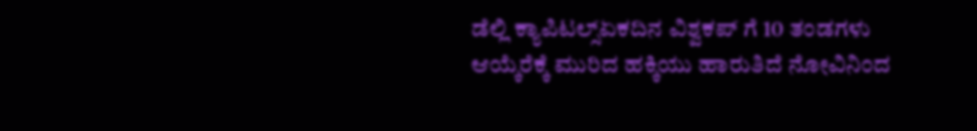ಡೆಲ್ಲಿ ಕ್ಯಾಪಿಟಲ್ಸ್ಏಕದಿನ ವಿಶ್ವಕಪ್ ಗೆ 10 ತಂಡಗಳು ಆಯ್ಕೆರೆಕ್ಕೆ ಮುರಿದ ಹಕ್ಕಿಯು ಹಾರುತಿದೆ ನೋವಿನಿಂದ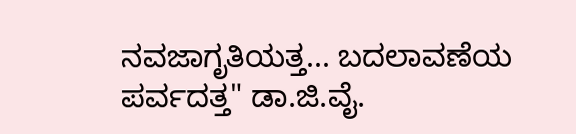ನವಜಾಗೃತಿಯತ್ತ... ಬದಲಾವಣೆಯ ಪರ್ವದತ್ತ" ಡಾ.ಜಿ.ವೈ.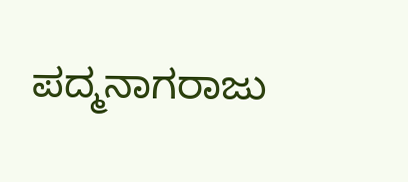ಪದ್ಮನಾಗರಾಜು